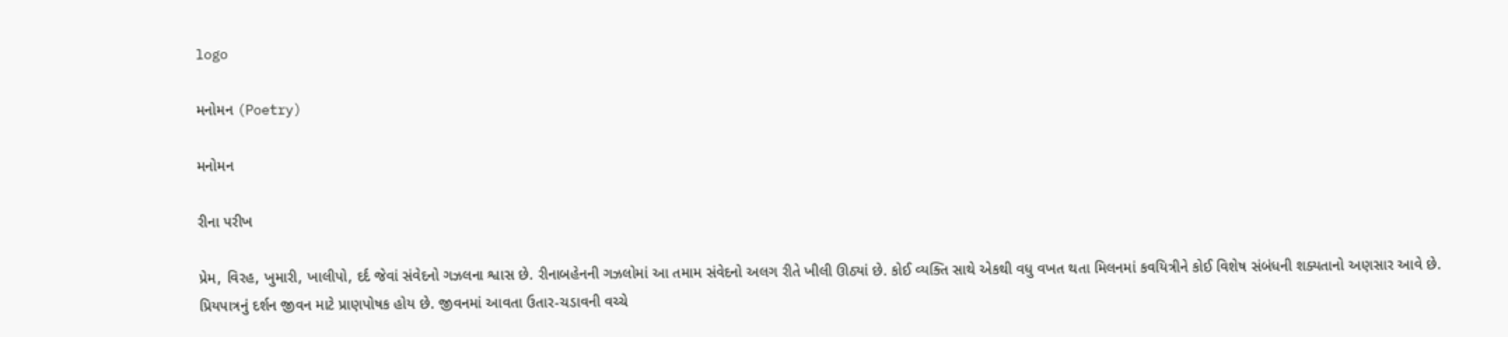logo

મનોમન (Poetry)

મનોમન

રીના પરીખ

પ્રેમ, વિરહ, ખુમારી, ખાલીપો, દર્દ જેવાં સંવેદનો ગઝલના શ્વાસ છે. રીનાબહેનની ગઝલોમાં આ તમામ સંવેદનો અલગ રીતે ખીલી ઊઠ્યાં છે. કોઈ વ્યક્તિ સાથે એકથી વધુ વખત થતા મિલનમાં કવયિત્રીને કોઈ વિશેષ સંબંધની શક્યતાનો અણસાર આવે છે. પ્રિયપાત્રનું દર્શન જીવન માટે પ્રાણપોષક હોય છે. જીવનમાં આવતા ઉતાર-ચડાવની વચ્ચે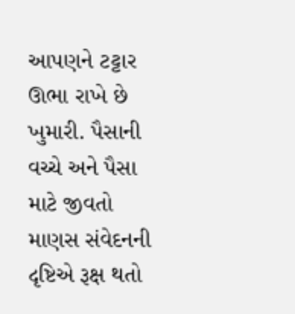આપણને ટટ્ટાર ઊભા રાખે છે ખુમારી. પૈસાની વચ્ચે અને પૈસા માટે જીવતો માણસ સંવેદનની દૃષ્ટિએ રૂક્ષ થતો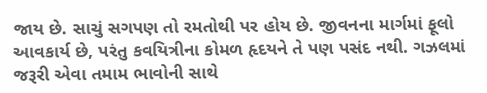જાય છે. સાચું સગપણ તો રમતોથી પર હોય છે. જીવનના માર્ગમાં ફૂલો આવકાર્ય છે, પરંતુ કવયિત્રીના કોમળ હૃદયને તે‌ પણ પસંદ નથી. ગઝલમાં જરૂરી એવા તમામ ભાવોની સાથે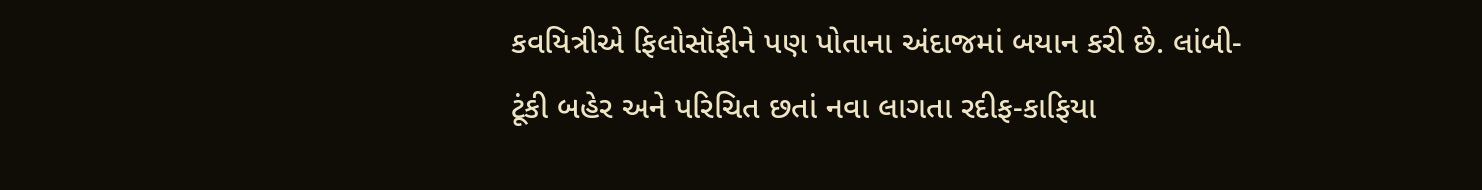કવયિત્રીએ ફિલોસૉફીને પણ પોતાના અંદાજમાં બયાન કરી છે. લાંબી-ટૂંકી બહેર અને પરિચિત છતાં નવા લાગતા રદીફ-કાફિયા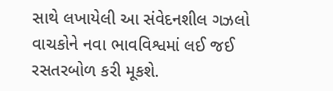સાથે લખાયેલી આ સંવેદનશીલ ગઝલો વાચકોને નવા ભાવવિશ્વમાં લઈ જઈ રસતરબોળ કરી મૂકશે.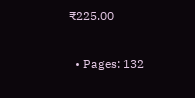₹225.00

  • Pages: 132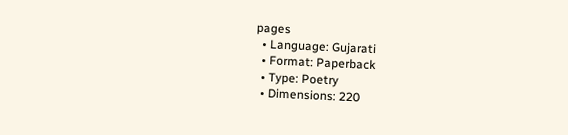pages
  • Language: Gujarati
  • Format: Paperback
  • Type: Poetry
  • Dimensions: 220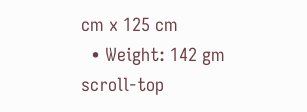cm x 125 cm
  • Weight: 142 gm
scroll-top